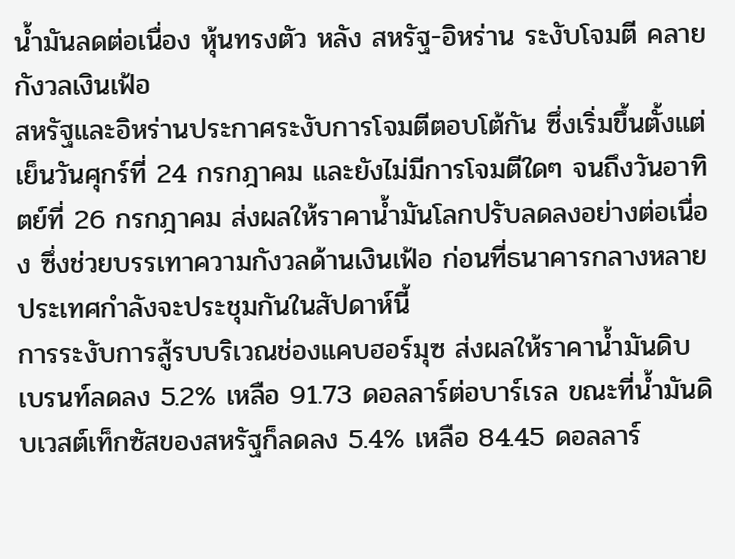น้ำมันลดต่อเนื่อง หุ้นทรงตัว หลัง สหรัฐ-อิหร่าน ระงับโจมตี คลายกังวลเงินเฟ้อ
สหรัฐและอิหร่านประกาศระงับการโจมตีตอบโต้กัน ซึ่งเริ่มขึ้นตั้งแต่เย็นวันศุกร์ที่ 24 กรกฎาคม และยังไม่มีการโจมตีใดๆ จนถึงวันอาทิตย์ที่ 26 กรกฎาคม ส่งผลให้ราคาน้ำมันโลกปรับลดลงอย่างต่อเนื่อง ซึ่งช่วยบรรเทาความกังวลด้านเงินเฟ้อ ก่อนที่ธนาคารกลางหลายประเทศกำลังจะประชุมกันในสัปดาห์นี้
การระงับการสู้รบบริเวณช่องแคบฮอร์มุซ ส่งผลให้ราคาน้ำมันดิบเบรนท์ลดลง 5.2% เหลือ 91.73 ดอลลาร์ต่อบาร์เรล ขณะที่น้ำมันดิบเวสต์เท็กซัสของสหรัฐก็ลดลง 5.4% เหลือ 84.45 ดอลลาร์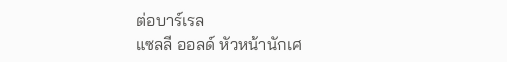ต่อบาร์เรล
แซลลี ออลด์ หัวหน้านักเศ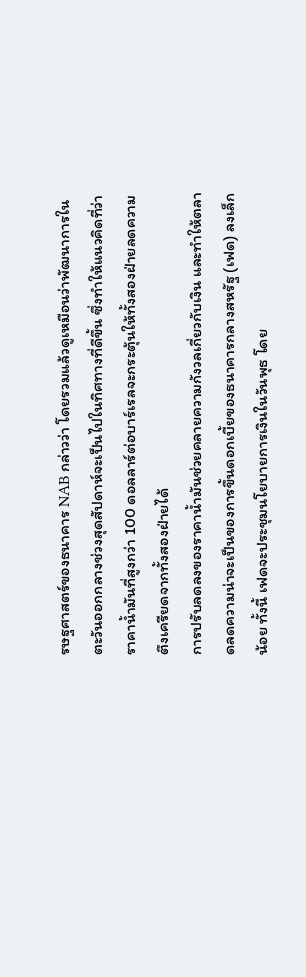รษฐศาสตร์ของธนาคาร NAB กล่าวว่า โดยรวมแล้วดูเหมือนว่าพัฒนาการในตะวันออกกลางช่วงสุดสัปดาห์จะเป็นไปในทิศทางที่ดีขึ้น ซึ่งทำให้แนวคิดที่ว่าราคาน้ำมันที่สูงกว่า 100 ดอลลาร์ต่อบาร์เรลจะกระตุ้นให้ทั้งสองฝ่ายลดความตึงเครียดจากทั้งสองฝ่ายได้
การปรับลดลงของราคาน้ำมันช่วยคลายความกังวลเกี่ยวกับเงิน และทำให้ตลาดลดความน่าจะเป็นของการขึ้นดอกเบี้ยของธนาคารกลางสหรัฐ (เฟด) ลงเล็กน้อย ทั้งนี้ เฟดจะประชุมนโยบายการเงินในวันพุธ โดย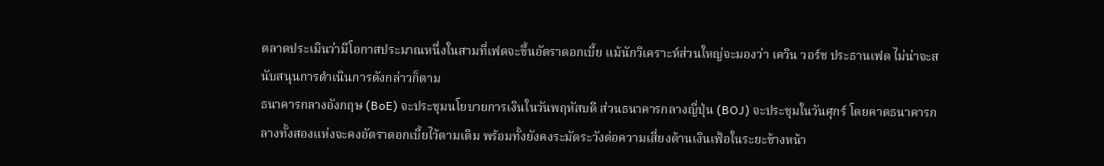ตลาดประเมินว่ามีโอกาสประมาณหนึ่งในสามที่เฟดจะขึ้นอัตราดอกเบี้ย แม้นักวิเคราะห์ส่วนใหญ่จะมองว่า เควิน วอร์ช ประธานเฟด ไม่น่าจะสนับสนุนการดำเนินการดังกล่าวก็ตาม
ธนาคารกลางอังกฤษ (BoE) จะประชุมนโยบายการเงินในวันพฤหัสบดี ส่วนธนาคารกลางญี่ปุ่น (BOJ) จะประชุมในวันศุกร์ โดยคาดธนาคารกลางทั้งสองแห่งจะคงอัตราดอกเบี้ยไว้ตามเดิม พร้อมทั้งยังคงระมัดระวังต่อความเสี่ยงด้านเงินเฟ้อในระยะข้างหน้า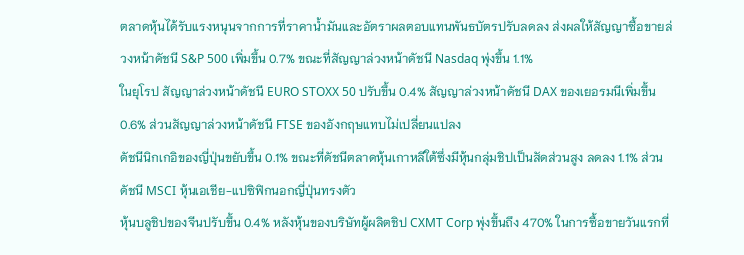ตลาดหุ้นได้รับแรงหนุนจากการที่ราคาน้ำมันและอัตราผลตอบแทนพันธบัตรปรับลดลง ส่งผลให้สัญญาซื้อขายล่วงหน้าดัชนี S&P 500 เพิ่มขึ้น 0.7% ขณะที่สัญญาล่วงหน้าดัชนี Nasdaq พุ่งขึ้น 1.1%
ในยุโรป สัญญาล่วงหน้าดัชนี EURO STOXX 50 ปรับขึ้น 0.4% สัญญาล่วงหน้าดัชนี DAX ของเยอรมนีเพิ่มขึ้น 0.6% ส่วนสัญญาล่วงหน้าดัชนี FTSE ของอังกฤษแทบไม่เปลี่ยนแปลง
ดัชนีนิกเกอิของญี่ปุ่นขยับขึ้น 0.1% ขณะที่ดัชนีตลาดหุ้นเกาหลีใต้ซึ่งมีหุ้นกลุ่มชิปเป็นสัดส่วนสูง ลดลง 1.1% ส่วนดัชนี MSCI หุ้นเอเชีย-แปซิฟิกนอกญี่ปุ่นทรงตัว
หุ้นบลูชิปของจีนปรับขึ้น 0.4% หลังหุ้นของบริษัทผู้ผลิตชิป CXMT Corp พุ่งขึ้นถึง 470% ในการซื้อขายวันแรกที่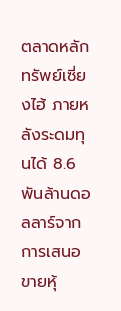ตลาดหลักทรัพย์เซี่ยงไฮ้ ภายหลังระดมทุนได้ 8.6 พันล้านดอลลาร์จากการเสนอขายหุ้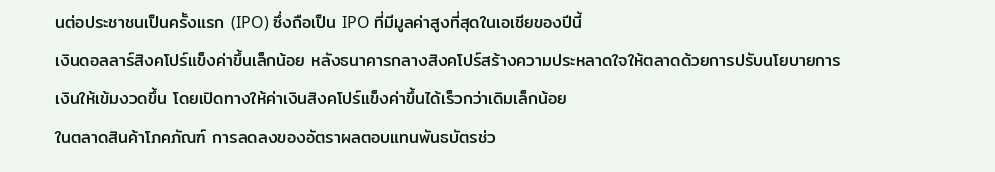นต่อประชาชนเป็นครั้งแรก (IPO) ซึ่งถือเป็น IPO ที่มีมูลค่าสูงที่สุดในเอเชียของปีนี้
เงินดอลลาร์สิงคโปร์แข็งค่าขึ้นเล็กน้อย หลังธนาคารกลางสิงคโปร์สร้างความประหลาดใจให้ตลาดด้วยการปรับนโยบายการเงินให้เข้มงวดขึ้น โดยเปิดทางให้ค่าเงินสิงคโปร์แข็งค่าขึ้นได้เร็วกว่าเดิมเล็กน้อย
ในตลาดสินค้าโภคภัณฑ์ การลดลงของอัตราผลตอบแทนพันธบัตรช่ว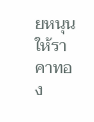ยหนุนให้ราคาทอง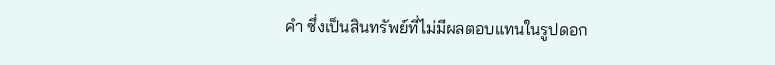คำ ซึ่งเป็นสินทรัพย์ที่ไม่มีผลตอบแทนในรูปดอก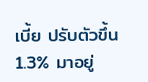เบี้ย ปรับตัวขึ้น 1.3% มาอยู่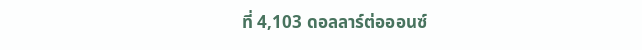ที่ 4,103 ดอลลาร์ต่อออนซ์